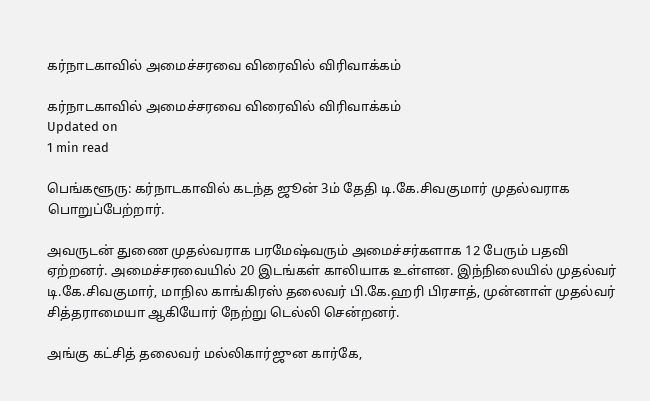கர்நாடகாவில் அமைச்சரவை விரைவில் விரிவாக்கம்

கர்நாடகாவில் அமைச்சரவை விரைவில் விரிவாக்கம்
Updated on
1 min read

பெங்களூரு: கர்நாடகாவில் கடந்த ஜூன் 3ம் தேதி டி.கே.சிவகுமார் முதல்வராக பொறுப்பேற்றார்.

அவருடன் துணை முதல்வராக பரமேஷ்வரும் அமைச்சர்களாக 12 பேரும் பதவி ஏற்றனர். அமைச்சரவையில் 20 இடங்கள் காலியாக உள்ளன. இந்நிலையில் முதல்வர் டி.கே.சிவகுமார், மாநில காங்கிரஸ் தலைவர் பி.கே.ஹரி பிரசாத், முன்னாள் முதல்வர் சித்தராமையா ஆகியோர் நேற்று டெல்லி சென்றனர்.

அங்கு கட்சித் தலைவர் மல்லிகார்ஜுன கார்கே,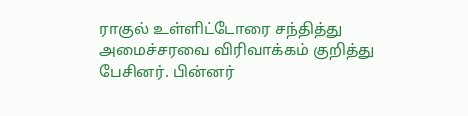ராகுல் உள்ளிட்டோரை சந்தித்து அமைச்சரவை விரிவாக்கம் குறித்து பேசினர். பின்னர்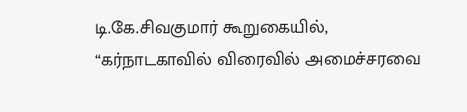டி.கே.சிவகுமார் கூறுகையில், “கர்நாடகாவில் விரைவில் அமைச்சரவை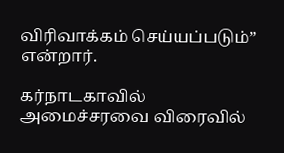விரிவாக்கம் செய்யப்படும்” என்றார்.

கர்நாடகாவில் அமைச்சரவை விரைவில்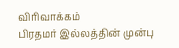விரிவாக்கம்
பிரதமர் இல்லத்தின் முன்பு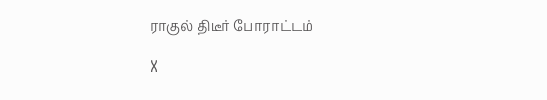ராகுல் திடீர் போராட்டம்

X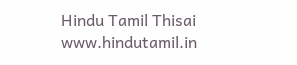Hindu Tamil Thisai
www.hindutamil.in